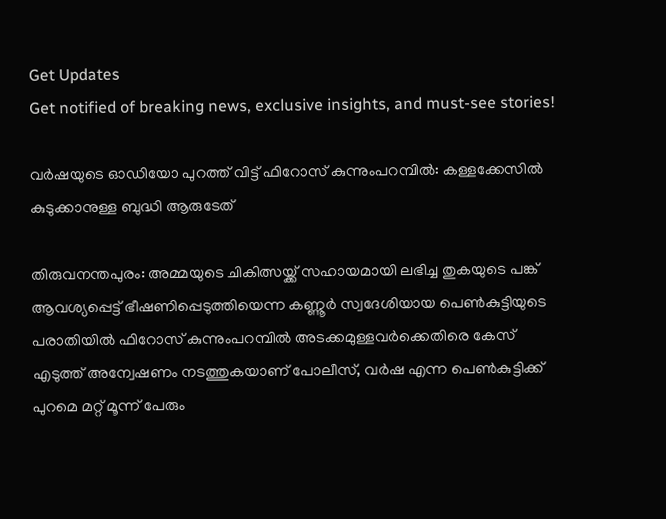Get Updates
Get notified of breaking news, exclusive insights, and must-see stories!

വര്‍ഷയുടെ ഓഡിയോ പുറത്ത് വിട്ട് ഫിറോസ് കുന്നുംപറമ്പില്‍: കള്ളക്കേസിൽ കുടുക്കാനുള്ള ബുദ്ധി ആരുടേത്

തിരുവനന്തപുരം: അമ്മയുടെ ചികിത്സയ്ക്ക് സഹായമായി ലഭിച്ച തുകയുടെ പങ്ക് ആവശ്യപ്പെട്ട് ഭീഷണിപ്പെടുത്തിയെന്ന കണ്ണൂര്‍ സ്വദേശിയായ പെണ്‍കുട്ടിയുടെ പരാതിയില്‍ ഫിറോസ് കുന്നുംപറമ്പില്‍ അടക്കമുള്ളവര്‍ക്കെതിരെ കേസ് എടുത്ത് അന്വേഷണം നടത്തുകയാണ് പോലീസ്, വര്‍ഷ എന്ന പെണ്‍കുട്ടിക്ക് പുറമെ മറ്റ് മൂന്ന് പേരും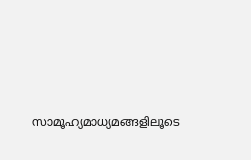സാമൂഹ്യമാധ്യമങ്ങളിലൂടെ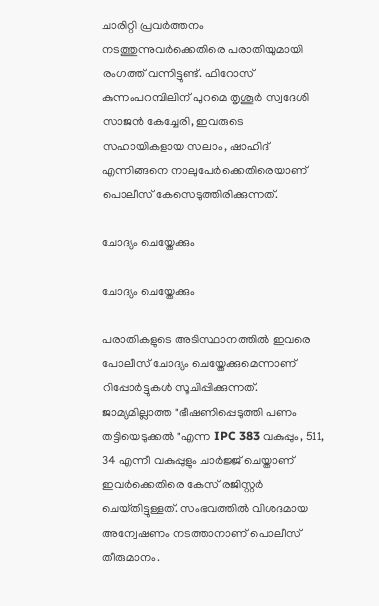ചാരിറ്റി പ്രവര്‍ത്തനം നടത്തുന്നുവര്‍ക്കെതിരെ പരാതിയുമായി രംഗത്ത് വന്നിട്ടുണ്ട്. ഫിറോസ് കുന്നംപറമ്പിലിന് പുറമെ തൃശൂര്‍ സ്വദേശി സാജന്‍ കേച്ചേരി, ഇവരുടെ സഹായികളായ സലാം, ഷാഹിദ് എന്നിങ്ങനെ നാലുപേര്‍ക്കെതിരെയാണ് പൊലീസ് കേസെടുത്തിരിക്കുന്നത്.

ചോദ്യം ചെയ്തേക്കും

ചോദ്യം ചെയ്തേക്കും

പരാതികളുടെ അടിസ്ഥാനത്തില്‍ ഇവരെ പോലീസ് ചോദ്യം ചെയ്തേക്കുമെന്നാണ് റിപ്പോര്‍ട്ടുകള്‍ സൂചിപ്പിക്കുന്നത്. ജാമ്യമില്ലാത്ത "ഭീഷണിപ്പെടുത്തി പണം തട്ടിയെടുക്കൽ "എന്ന IPC 383 വകുപ്പും, 511, 34 എന്നീ വകുപ്പുളും ചാർജ്ജ് ചെയ്താണ് ഇവര്‍ക്കെതിരെ കേസ് രജിസ്റ്റർ ചെയ്‌തിട്ടുള്ളത്. സംഭവത്തില്‍ വിശദമായ അന്വേഷണം നടത്താനാണ് പൊലീസ് തീരുമാനം.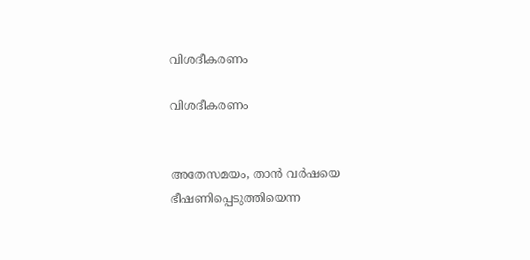വിശദീകരണം

വിശദീകരണം


അതേസമയം, താന്‍ വര്‍ഷയെ ഭീഷണിപ്പെടുത്തിയെന്ന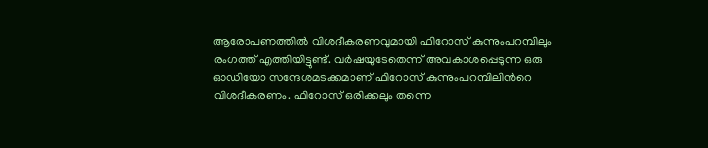ആരോപണത്തില്‍ വിശദീകരണവുമായി ഫിറോസ് കുന്നുംപറമ്പിലും രംഗത്ത് എത്തിയിട്ടുണ്ട്. വര്‍ഷയുടേതെന്ന് അവകാശപ്പെടുന്ന ഒരു ഓഡിയോ സന്ദേശമടക്കമാണ് ഫിറോസ് കുന്നുംപറമ്പിലിന്‍റെ വിശദീകരണം. ഫിറോസ് ഒരിക്കലും തന്നെ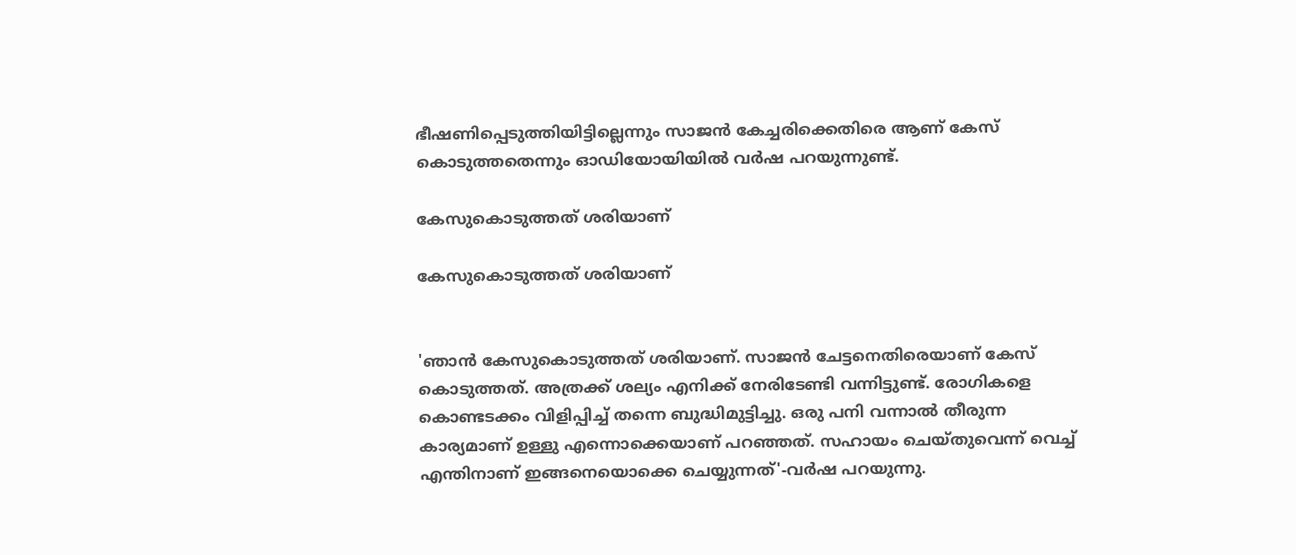ഭീഷണിപ്പെടുത്തിയിട്ടില്ലെന്നും സാജന്‍ കേച്ചരിക്കെതിരെ ആണ് കേസ് കൊടുത്തതെന്നും ഓഡിയോയിയില്‍ വര്‍ഷ പറയുന്നുണ്ട്.

കേസുകൊടുത്തത് ശരിയാണ്

കേസുകൊടുത്തത് ശരിയാണ്


'ഞാന്‍ കേസുകൊടുത്തത് ശരിയാണ്. സാജന്‍ ചേട്ടനെതിരെയാണ് കേസ് കൊടുത്തത്. അത്രക്ക് ശല്യം എനിക്ക് നേരിടേണ്ടി വന്നിട്ടുണ്ട്. രോഗികളെ കൊണ്ടടക്കം വിളിപ്പിച്ച് തന്നെ ബുദ്ധിമുട്ടിച്ചു. ഒരു പനി വന്നാല്‍ തീരുന്ന കാര്യമാണ് ഉള്ളു എന്നൊക്കെയാണ് പറഞ്ഞത്. സഹായം ചെയ്തുവെന്ന് വെച്ച് എന്തിനാണ് ഇങ്ങനെയൊക്കെ ചെയ്യുന്നത്'-വര്‍ഷ പറയുന്നു.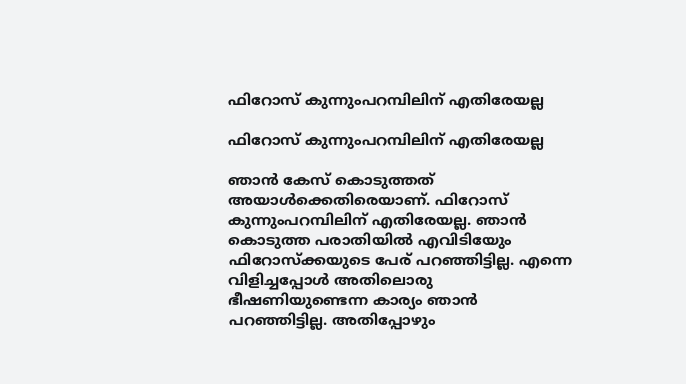ഫിറോസ് കുന്നുംപറമ്പിലിന് എതിരേയല്ല

ഫിറോസ് കുന്നുംപറമ്പിലിന് എതിരേയല്ല

ഞാന്‍ കേസ് കൊടുത്തത് അയാള്‍ക്കെതിരെയാണ്. ഫിറോസ് കുന്നുംപറമ്പിലിന് എതിരേയല്ല. ഞാന്‍ കൊടുത്ത പരാതിയില്‍ എവിടിയേും ഫിറോസ്ക്കയുടെ പേര് പറഞ്ഞിട്ടില്ല. എന്നെ വിളിച്ചപ്പോള്‍ അതിലൊരു ഭീഷണിയുണ്ടെന്ന കാര്യം ഞാന്‍ പറഞ്ഞിട്ടില്ല. അതിപ്പോഴും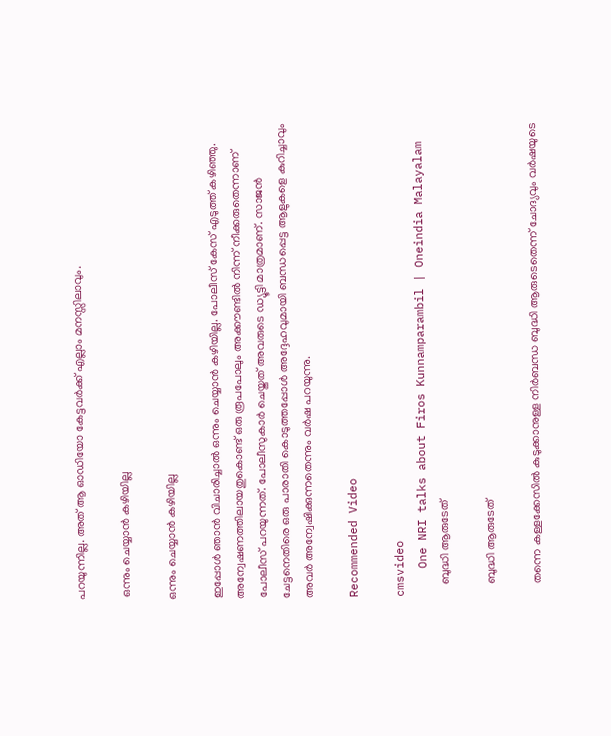പറയുന്നില്ല. അത് ആ ഓഡിയോ കേട്ടവര്‍ക്ക് എല്ലാം മനസ്സിലാവും.

 ഒന്നും ചെയ്യാന്‍ കഴിയില്ല

ഒന്നും ചെയ്യാന്‍ കഴിയില്ല

ഇപ്പോള്‍ ഞാന്‍ വിചാരിച്ചാല്‍ ഒന്നും ചെയ്യാന്‍ കഴിയില്ല. പോലീസ് കേസ് എടുത്ത് കഴിഞ്ഞു. അന്വേഷണത്തിലായതുകൊണ്ട് ഒരു രൂപപോലും അക്കൗണ്ടില്‍ നിന്ന് നീക്കരുതെന്നാണ് പോലീസ് പറയുന്നത്. പോലീസുകാര്‍ ചെയ്തത് അവരുടെ ഡ്യൂട്ടി മാത്രമാണ്. സാജന്‍ ചേട്ടനെതിരെ ഒരു പാരാതി കൊടുത്തപ്പോള്‍ അദ്ദേഹവുമായി ബന്ധപ്പെട്ട ആളുകളെ കുറിച്ചാവും അവര്‍ അന്വേഷിക്കുന്നതെന്നും വര്‍ഷ പറയുന്നു.

Recommended Video

cmsvideo
    One NRI talks about Firos Kunnamparambil | Oneindia Malayalam
    ബുദ്ധി ആരുടേത്

    ബുദ്ധി ആരുടേത്

    തന്നെ കള്ളക്കേസിൽ കുടുക്കാനുള്ള നിർബന്ധ ബുദ്ധി ആരുടെതെന്ന് ചോദ്യവും വര്‍ഷയുടെ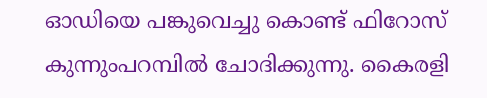ഓഡിയെ പങ്കുവെച്ചു കൊണ്ട് ഫിറോസ് കുന്നുംപറമ്പില്‍ ചോദിക്കുന്നു. കൈരളി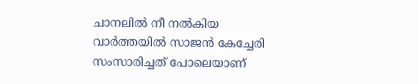ചാനലിൽ നീ നൽകിയ വാർത്തയിൽ സാജൻ കേച്ചേരി സംസാരിച്ചത് പോലെയാണ്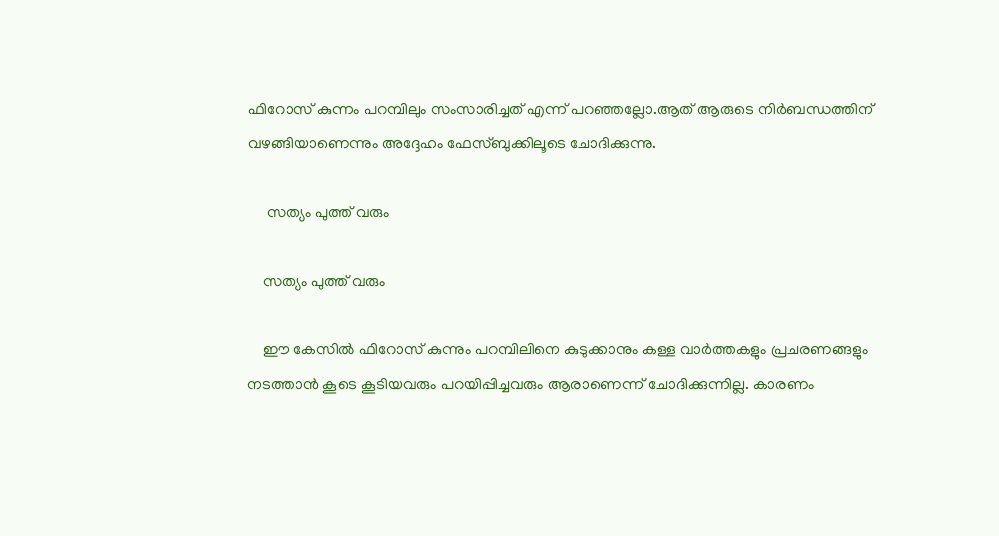ഫിറോസ് കുന്നം പറമ്പിലും സംസാരിച്ചത് എന്ന് പറഞ്ഞല്ലോ.ആത് ആരുടെ നിർബന്ധത്തിന് വഴങ്ങിയാണെന്നും അദ്ദേഹം ഫേസ്ബുക്കിലൂടെ ചോദിക്കുന്നു.

     സത്യം പുത്ത് വരും

    സത്യം പുത്ത് വരും

    ഈ കേസിൽ ഫിറോസ് കുന്നും പറമ്പിലിനെ കുടുക്കാനും കള്ള വാർത്തകളും പ്രചരണങ്ങളും നടത്താൻ കൂടെ കൂടിയവരും പറയിപ്പിച്ചവരും ആരാണെന്ന് ചോദിക്കുന്നില്ല. കാരണം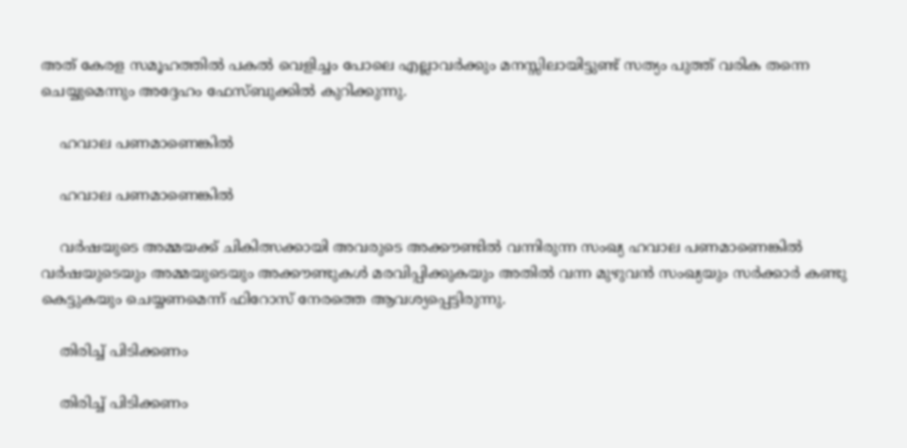അത് കേരള സമൂഹത്തിൽ പകൽ വെളിച്ചം പോലെ എല്ലാവർക്കും മനസ്സിലായിട്ടുണ്ട് സത്യം പുത്ത് വരിക തന്നെ ചെയ്യുമെന്നും അദ്ദേഹം ഫേസ്ബുക്കില്‍ കുറിക്കുന്നു.

    ഹവാല പണമാണെങ്കിൽ

    ഹവാല പണമാണെങ്കിൽ

    വർഷയുടെ അമ്മയക്ക് ചികിത്സക്കായി അവരുടെ അക്കൗണ്ടിൽ വന്നിരുന്ന സംഖ്യ ഹവാല പണമാണെങ്കിൽ വർഷയുടെയും അമ്മയുടെയും അക്കൗണ്ടുകൾ മരവിപ്പിക്കുകയും അതിൽ വന്ന മുഴുവൻ സംഖ്യയും സർക്കാർ കണ്ടു കെട്ടുകയും ചെയ്യണമെന്ന് ഫിറോസ് നേരത്തെ ആവശ്യപ്പെട്ടിരുന്നു.

    തിരിച്ച് പിടിക്കണം

    തിരിച്ച് പിടിക്കണം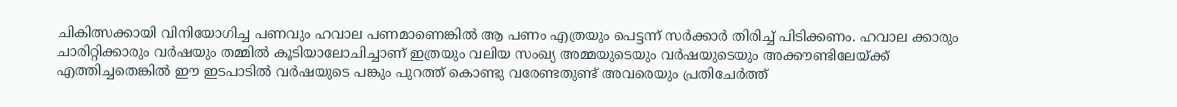ചികിത്സക്കായി വിനിയോഗിച്ച പണവും ഹവാല പണമാണെങ്കിൽ ആ പണം എത്രയും പെട്ടന്ന് സർക്കാർ തിരിച്ച് പിടിക്കണം. ഹവാല ക്കാരും ചാരിറ്റിക്കാരും വർഷയും തമ്മിൽ കൂടിയാലോചിച്ചാണ് ഇത്രയും വലിയ സംഖ്യ അമ്മയുടെയും വർഷയുടെയും അക്കൗണ്ടിലേയ്ക്ക് എത്തിച്ചതെങ്കിൽ ഈ ഇടപാടിൽ വർഷയുടെ പങ്കും പുറത്ത് കൊണ്ടു വരേണ്ടതുണ്ട് അവരെയും പ്രതിചേർത്ത്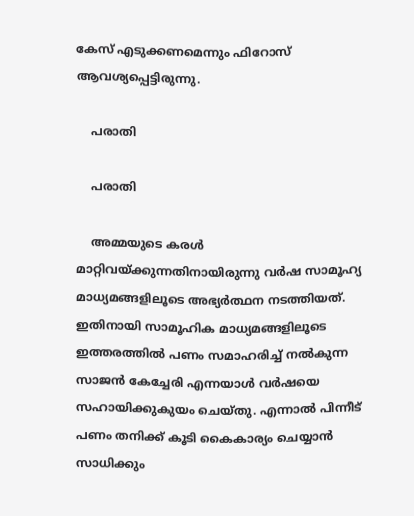കേസ് എടുക്കണമെന്നും ഫിറോസ് ആവശ്യപ്പെട്ടിരുന്നു.

    പരാതി

    പരാതി

    അമ്മയുടെ കരള്‍ മാറ്റിവയ്ക്കുന്നതിനായിരുന്നു വര്‍ഷ സാമൂഹ്യ മാധ്യമങ്ങളിലൂടെ അഭ്യര്‍ത്ഥന നടത്തിയത്. ഇതിനായി സാമൂഹിക മാധ്യമങ്ങളിലൂടെ ഇത്തരത്തില്‍ പണം സമാഹരിച്ച് നല്‍കുന്ന സാജന്‍ കേച്ചേരി എന്നയാള്‍ വര്‍ഷയെ സഹായിക്കുകുയം ചെയ്തു. എന്നാല്‍ പിന്നീട് പണം തനിക്ക് കൂടി കൈകാര്യം ചെയ്യാന്‍ സാധിക്കും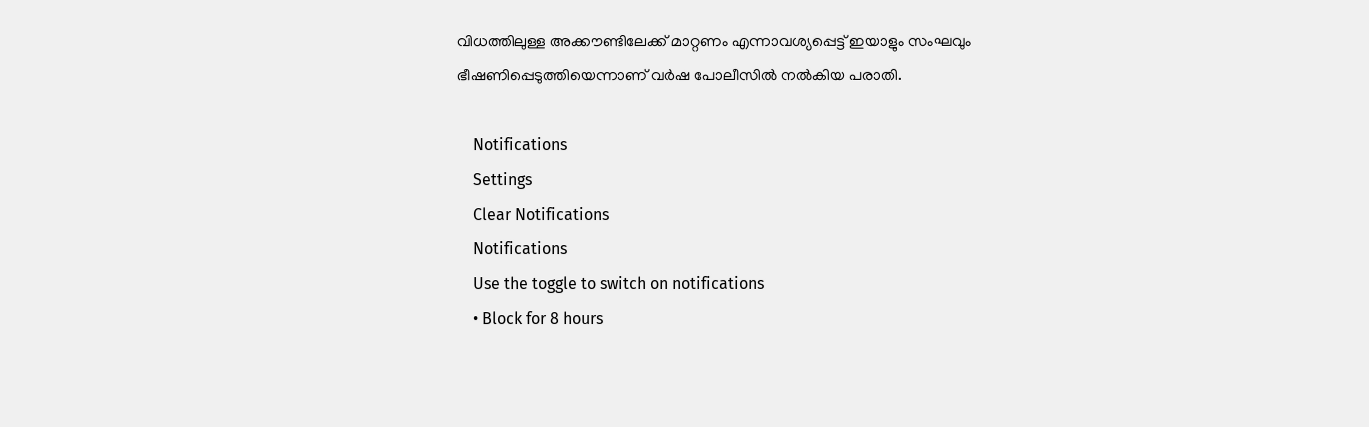വിധത്തിലുള്ള അക്കൗണ്ടിലേക്ക് മാറ്റണം എന്നാവശ്യപ്പെട്ട് ഇയാളും സംഘവും ഭീഷണിപ്പെടുത്തിയെന്നാണ് വര്‍ഷ പോലീസില്‍ നല്‍കിയ പരാതി.

    Notifications
    Settings
    Clear Notifications
    Notifications
    Use the toggle to switch on notifications
    • Block for 8 hours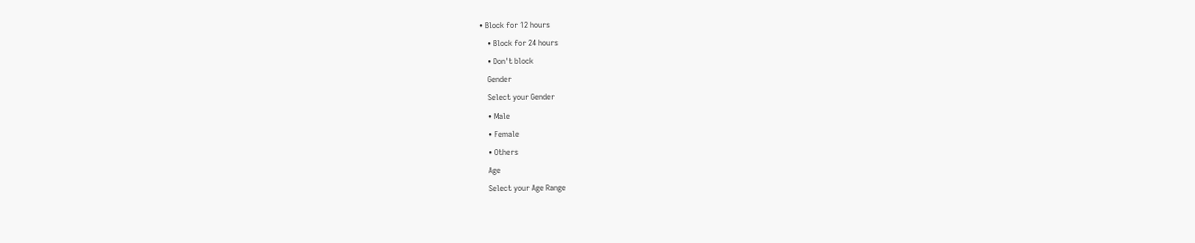• Block for 12 hours
    • Block for 24 hours
    • Don't block
    Gender
    Select your Gender
    • Male
    • Female
    • Others
    Age
    Select your Age Range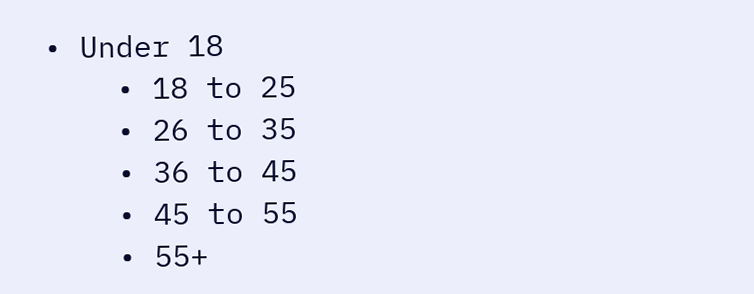• Under 18
    • 18 to 25
    • 26 to 35
    • 36 to 45
    • 45 to 55
    • 55+